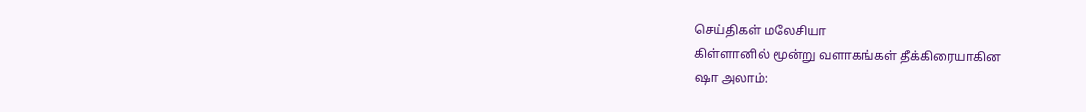செய்திகள் மலேசியா
கிள்ளானில் மூன்று வளாகங்கள் தீக்கிரையாகின
ஷா அலாம்: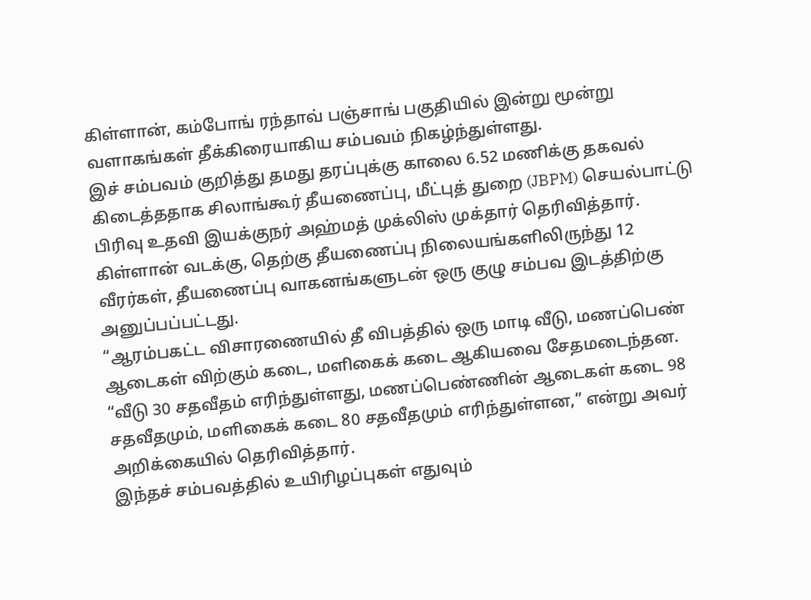கிள்ளான், கம்போங் ரந்தாவ் பஞ்சாங் பகுதியில் இன்று மூன்று வளாகங்கள் தீக்கிரையாகிய சம்பவம் நிகழ்ந்துள்ளது.
இச் சம்பவம் குறித்து தமது தரப்புக்கு காலை 6.52 மணிக்கு தகவல் கிடைத்ததாக சிலாங்கூர் தீயணைப்பு, மீட்புத் துறை (JBPM) செயல்பாட்டு பிரிவு உதவி இயக்குநர் அஹ்மத் முக்லிஸ் முக்தார் தெரிவித்தார்.
கிள்ளான் வடக்கு, தெற்கு தீயணைப்பு நிலையங்களிலிருந்து 12 வீரர்கள், தீயணைப்பு வாகனங்களுடன் ஒரு குழு சம்பவ இடத்திற்கு அனுப்பப்பட்டது.
“ஆரம்பகட்ட விசாரணையில் தீ விபத்தில் ஒரு மாடி வீடு, மணப்பெண் ஆடைகள் விற்கும் கடை, மளிகைக் கடை ஆகியவை சேதமடைந்தன.
“வீடு 30 சதவீதம் எரிந்துள்ளது, மணப்பெண்ணின் ஆடைகள் கடை 98 சதவீதமும், மளிகைக் கடை 80 சதவீதமும் எரிந்துள்ளன,” என்று அவர் அறிக்கையில் தெரிவித்தார்.
இந்தச் சம்பவத்தில் உயிரிழப்புகள் எதுவும்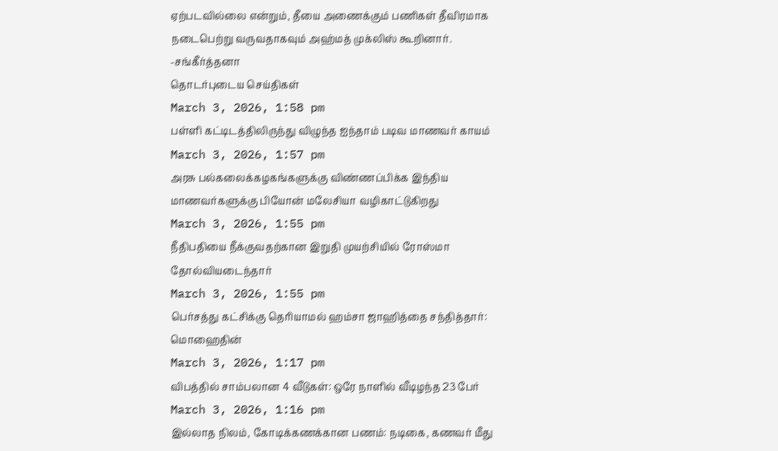ஏற்படவில்லை என்றும், தீயை அணைக்கும் பணிகள் தீவிரமாக நடைபெற்று வருவதாகவும் அஹ்மத் முக்லிஸ் கூறினார்.
-சங்கீர்த்தனா
தொடர்புடைய செய்திகள்
March 3, 2026, 1:58 pm
பள்ளி கட்டிடத்திலிருந்து விழுந்த ஐந்தாம் படிவ மாணவர் காயம்
March 3, 2026, 1:57 pm
அரசு பல்கலைக்கழகங்களுக்கு விண்ணப்பிக்க இந்திய மாணவர்களுக்கு பியோன் மலேசியா வழிகாட்டுகிறது
March 3, 2026, 1:55 pm
நீதிபதியை நீக்குவதற்கான இறுதி முயற்சியில் ரோஸ்மா தோல்வியடைந்தார்
March 3, 2026, 1:55 pm
பெர்சத்து கட்சிக்கு தெரியாமல் ஹம்சா ஜாஹித்தை சந்தித்தார்: மொஹைதின்
March 3, 2026, 1:17 pm
விபத்தில் சாம்பலான 4 வீடுகள்: ஒரே நாளில் வீடிழந்த 23 பேர்
March 3, 2026, 1:16 pm
இல்லாத நிலம், கோடிக்கணக்கான பணம்: நடிகை, கணவர் மீது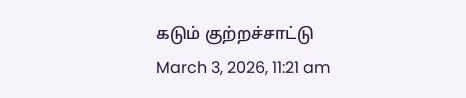கடும் குற்றச்சாட்டு
March 3, 2026, 11:21 am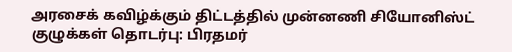அரசைக் கவிழ்க்கும் திட்டத்தில் முன்னணி சியோனிஸ்ட் குழுக்கள் தொடர்பு: பிரதமர்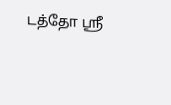டத்தோ ஸ்ரீ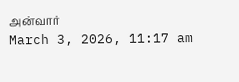அன்வார்
March 3, 2026, 11:17 am